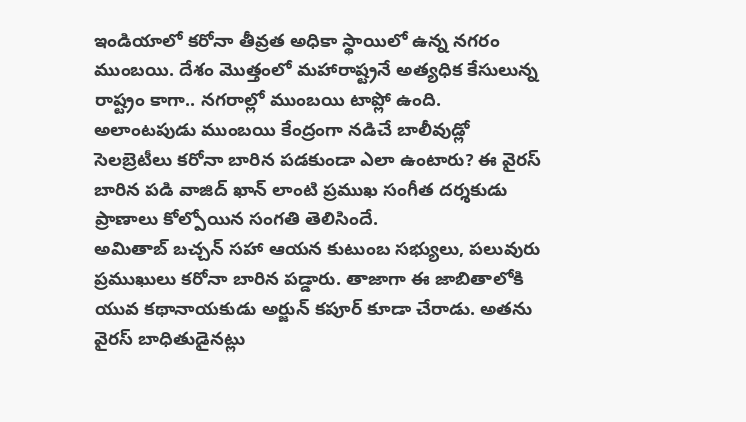ఇండియాలో కరోనా తీవ్రత అధికా స్థాయిలో ఉన్న నగరం ముంబయి. దేశం మొత్తంలో మహారాష్ట్రనే అత్యధిక కేసులున్న రాష్ట్రం కాగా.. నగరాల్లో ముంబయి టాప్లో ఉంది. అలాంటపుడు ముంబయి కేంద్రంగా నడిచే బాలీవుడ్లో సెలబ్రెటీలు కరోనా బారిన పడకుండా ఎలా ఉంటారు? ఈ వైరస్ బారిన పడి వాజిద్ ఖాన్ లాంటి ప్రముఖ సంగీత దర్శకుడు ప్రాణాలు కోల్పోయిన సంగతి తెలిసిందే.
అమితాబ్ బచ్చన్ సహా ఆయన కుటుంబ సభ్యులు, పలువురు ప్రముఖులు కరోనా బారిన పడ్డారు. తాజాగా ఈ జాబితాలోకి యువ కథానాయకుడు అర్జున్ కపూర్ కూడా చేరాడు. అతను వైరస్ బాధితుడైనట్లు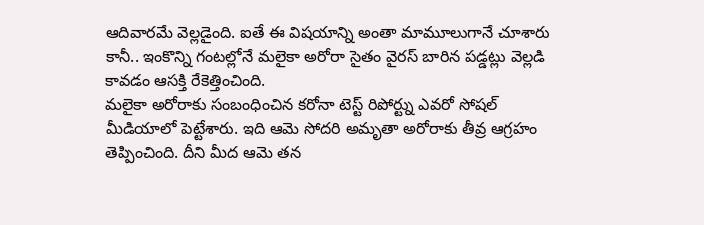ఆదివారమే వెల్లడైంది. ఐతే ఈ విషయాన్ని అంతా మామూలుగానే చూశారు కానీ.. ఇంకొన్ని గంటల్లోనే మలైకా అరోరా సైతం వైరస్ బారిన పడ్డట్లు వెల్లడి కావడం ఆసక్తి రేకెత్తించింది.
మలైకా అరోరాకు సంబంధించిన కరోనా టెస్ట్ రిపోర్ట్ను ఎవరో సోషల్ మీడియాలో పెట్టేశారు. ఇది ఆమె సోదరి అమృతా అరోరాకు తీవ్ర ఆగ్రహం తెప్పించింది. దీని మీద ఆమె తన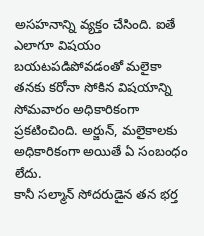అసహనాన్ని వ్యక్తం చేసింది. ఐతే ఎలాగూ విషయం బయటపడిపోవడంతో మలైకా తనకు కరోనా సోకిన విషయాన్ని సోమవారం అధికారికంగా ప్రకటించింది. అర్జున్, మలైకాలకు అధికారికంగా అయితే ఏ సంబంధం లేదు.
కానీ సల్మాన్ సోదరుడైన తన భర్త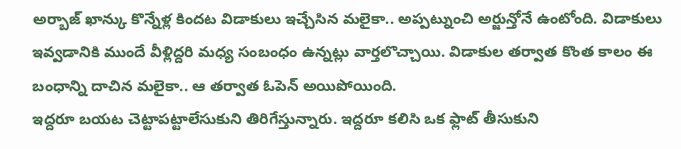అర్బాజ్ ఖాన్కు కొన్నేళ్ల కిందట విడాకులు ఇచ్చేసిన మలైకా.. అప్పట్నుంచి అర్జున్తోనే ఉంటోంది. విడాకులు ఇవ్వడానికి ముందే వీళ్లిద్దరి మధ్య సంబంధం ఉన్నట్లు వార్తలొచ్చాయి. విడాకుల తర్వాత కొంత కాలం ఈ బంధాన్ని దాచిన మలైకా.. ఆ తర్వాత ఓపెన్ అయిపోయింది.
ఇద్దరూ బయట చెట్టాపట్టాలేసుకుని తిరిగేస్తున్నారు. ఇద్దరూ కలిసి ఒక ఫ్లాట్ తీసుకుని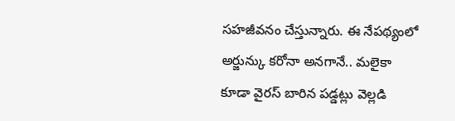సహజీవనం చేస్తున్నారు. ఈ నేపథ్యంలో అర్జున్కు కరోనా అనగానే.. మలైకా కూడా వైరస్ బారిన పడ్డట్లు వెల్లడి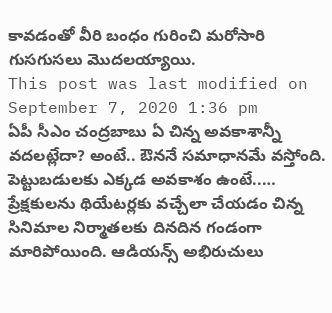కావడంతో వీరి బంధం గురించి మరోసారి గుసగుసలు మొదలయ్యాయి.
This post was last modified on September 7, 2020 1:36 pm
ఏపీ సీఎం చంద్రబాబు ఏ చిన్న అవకాశాన్నీ వదలట్లేదా? అంటే.. ఔననే సమాధానమే వస్తోంది. పెట్టుబడులకు ఎక్కడ అవకాశం ఉంటే..…
ప్రేక్షకులను థియేటర్లకు వచ్చేలా చేయడం చిన్న సినిమాల నిర్మాతలకు దినదిన గండంగా మారిపోయింది. ఆడియన్స్ అభిరుచులు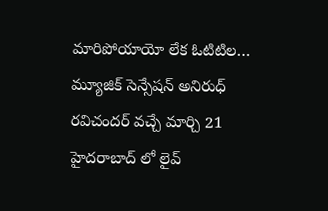మారిపోయాయో లేక ఓటిటిల…
మ్యూజిక్ సెన్సేషన్ అనిరుధ్ రవిచందర్ వచ్చే మార్చి 21 హైదరాబాద్ లో లైవ్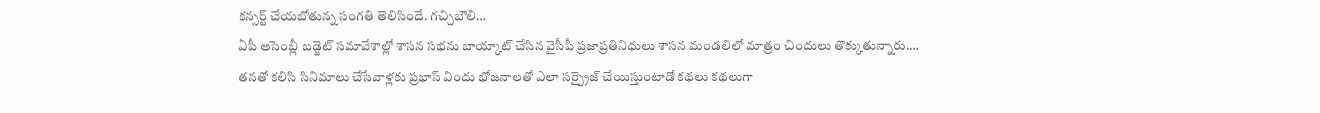కన్సర్ట్ చేయబోతున్న సంగతి తెలిసిందే. గచ్చిబౌలి…
ఏపీ అసెంబ్లీ బడ్జెట్ సమావేశాల్లో శాసన సభను బాయ్కాట్ చేసిన వైసీపీ ప్రజాప్రతినిధులు శాసన మండలిలో మాత్రం చిందులు తొక్కుతున్నారు.…
తనతో కలిసి సినిమాలు చేసేవాళ్లకు ప్రభాస్ విందు భోజనాలతో ఎలా సర్ప్రైజ్ చేయిస్తుంటాడో కథలు కథలుగా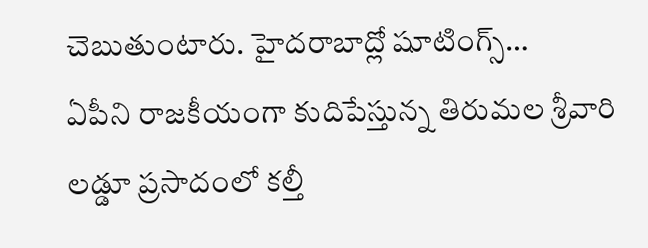చెబుతుంటారు. హైదరాబాద్లో షూటింగ్స్…
ఏపీని రాజకీయంగా కుదిపేస్తున్న తిరుమల శ్రీవారి లడ్డూ ప్రసాదంలో కల్తీ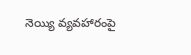నెయ్యి వ్యవహారంపై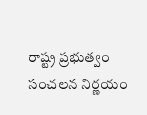రాష్ట్ర ప్రభుత్వం సంచలన నిర్ణయం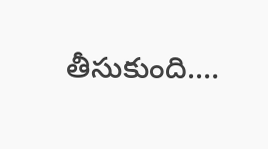తీసుకుంది.…